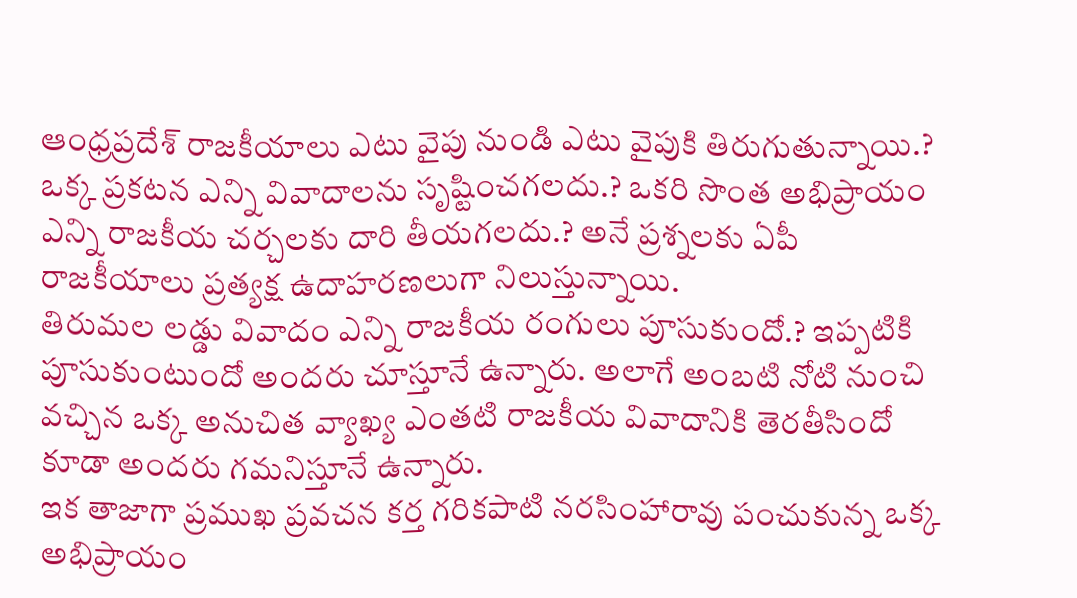ఆంధ్రప్రదేశ్ రాజకీయాలు ఎటు వైపు నుండి ఎటు వైపుకి తిరుగుతున్నాయి.? ఒక్క ప్రకటన ఎన్ని వివాదాలను సృష్టించగలదు.? ఒకరి సొంత అభిప్రాయం ఎన్ని రాజకీయ చర్చలకు దారి తీయగలదు.? అనే ప్రశ్నలకు ఏపీ రాజకీయాలు ప్రత్యక్ష ఉదాహరణలుగా నిలుస్తున్నాయి.
తిరుమల లడ్డు వివాదం ఎన్ని రాజకీయ రంగులు పూసుకుందో.? ఇప్పటికి పూసుకుంటుందో అందరు చూస్తూనే ఉన్నారు. అలాగే అంబటి నోటి నుంచి వచ్చిన ఒక్క అనుచిత వ్యాఖ్య ఎంతటి రాజకీయ వివాదానికి తెరతీసిందో కూడా అందరు గమనిస్తూనే ఉన్నారు.
ఇక తాజాగా ప్రముఖ ప్రవచన కర్త గరికపాటి నరసింహారావు పంచుకున్న ఒక్క అభిప్రాయం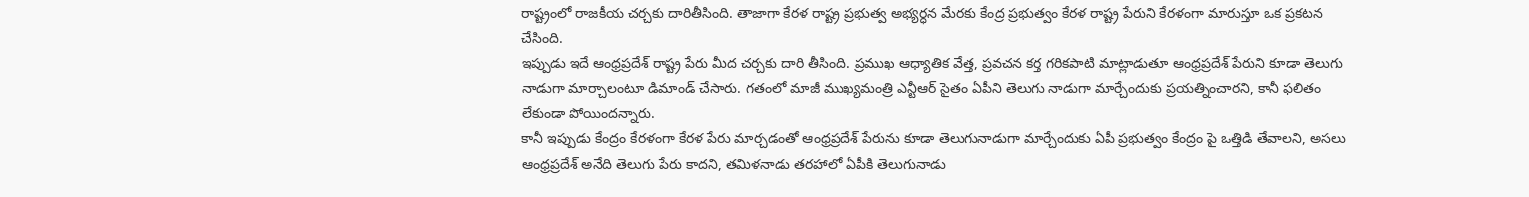రాష్ట్రంలో రాజకీయ చర్చకు దారితీసింది. తాజాగా కేరళ రాష్ట్ర ప్రభుత్వ అభ్యర్ధన మేరకు కేంద్ర ప్రభుత్వం కేరళ రాష్ట్ర పేరుని కేరళంగా మారుస్తూ ఒక ప్రకటన చేసింది.
ఇప్పుడు ఇదే ఆంధ్రప్రదేశ్ రాష్ట్ర పేరు మీద చర్చకు దారి తీసింది. ప్రముఖ ఆధ్యాతిక వేత్త, ప్రవచన కర్త గరికపాటి మాట్లాడుతూ ఆంధ్రప్రదేశ్ పేరుని కూడా తెలుగు నాడుగా మార్చాలంటూ డిమాండ్ చేసారు. గతంలో మాజీ ముఖ్యమంత్రి ఎన్టీఆర్ సైతం ఏపీని తెలుగు నాడుగా మార్చేందుకు ప్రయత్నించారని, కానీ ఫలితం లేకుండా పోయిందన్నారు.
కానీ ఇప్పుడు కేంద్రం కేరళంగా కేరళ పేరు మార్చడంతో ఆంధ్రప్రదేశ్ పేరును కూడా తెలుగునాడుగా మార్చేందుకు ఏపీ ప్రభుత్వం కేంద్రం పై ఒత్తిడి తేవాలని, అసలు ఆంధ్రప్రదేశ్ అనేది తెలుగు పేరు కాదని, తమిళనాడు తరహాలో ఏపీకి తెలుగునాడు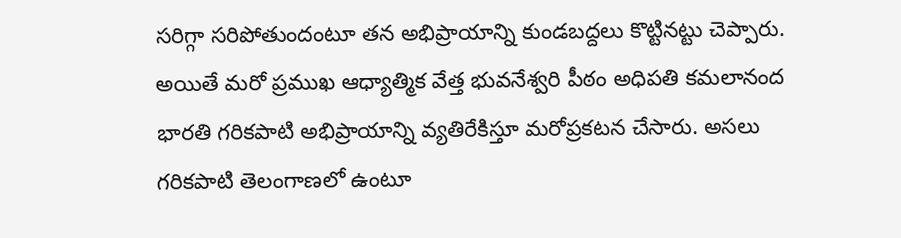సరిగ్గా సరిపోతుందంటూ తన అభిప్రాయాన్ని కుండబద్దలు కొట్టినట్టు చెప్పారు.
అయితే మరో ప్రముఖ ఆధ్యాత్మిక వేత్త భువనేశ్వరి పీఠం అధిపతి కమలానంద భారతి గరికపాటి అభిప్రాయాన్ని వ్యతిరేకిస్తూ మరోప్రకటన చేసారు. అసలు గరికపాటి తెలంగాణలో ఉంటూ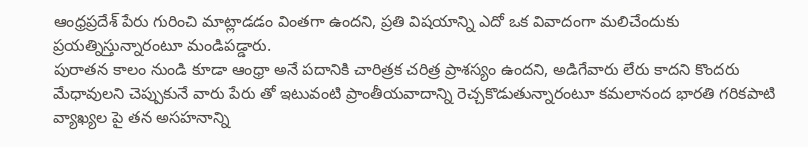ఆంధ్రప్రదేశ్ పేరు గురించి మాట్లాడడం వింతగా ఉందని, ప్రతి విషయాన్ని ఎదో ఒక వివాదంగా మలిచేందుకు ప్రయత్నిస్తున్నారంటూ మండిపడ్డారు.
పురాతన కాలం నుండి కూడా ఆంధ్రా అనే పదానికి చారిత్రక చరిత్ర ప్రాశస్యం ఉందని, అడిగేవారు లేరు కాదని కొందరు మేధావులని చెప్పుకునే వారు పేరు తో ఇటువంటి ప్రాంతీయవాదాన్ని రెచ్చకొడుతున్నారంటూ కమలానంద భారతి గరికపాటి వ్యాఖ్యల పై తన అసహనాన్ని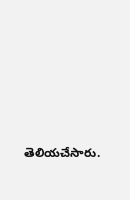తెలియచేసారు.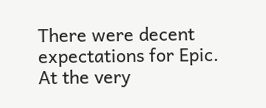There were decent expectations for Epic. At the very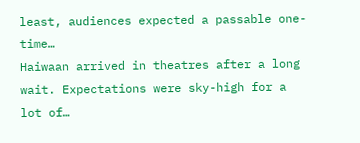least, audiences expected a passable one-time…
Haiwaan arrived in theatres after a long wait. Expectations were sky-high for a lot of…